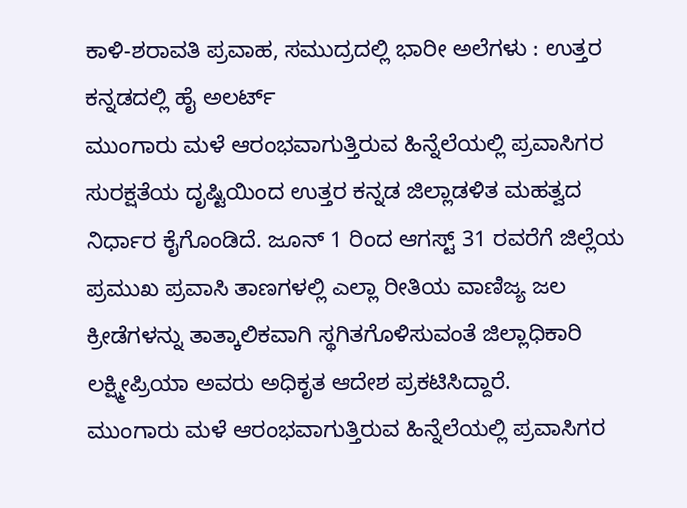ಕಾಳಿ-ಶರಾವತಿ ಪ್ರವಾಹ, ಸಮುದ್ರದಲ್ಲಿ ಭಾರೀ ಅಲೆಗಳು : ಉತ್ತರ ಕನ್ನಡದಲ್ಲಿ ಹೈ ಅಲರ್ಟ್
ಮುಂಗಾರು ಮಳೆ ಆರಂಭವಾಗುತ್ತಿರುವ ಹಿನ್ನೆಲೆಯಲ್ಲಿ ಪ್ರವಾಸಿಗರ ಸುರಕ್ಷತೆಯ ದೃಷ್ಟಿಯಿಂದ ಉತ್ತರ ಕನ್ನಡ ಜಿಲ್ಲಾಡಳಿತ ಮಹತ್ವದ ನಿರ್ಧಾರ ಕೈಗೊಂಡಿದೆ. ಜೂನ್ 1 ರಿಂದ ಆಗಸ್ಟ್ 31 ರವರೆಗೆ ಜಿಲ್ಲೆಯ ಪ್ರಮುಖ ಪ್ರವಾಸಿ ತಾಣಗಳಲ್ಲಿ ಎಲ್ಲಾ ರೀತಿಯ ವಾಣಿಜ್ಯ ಜಲ ಕ್ರೀಡೆಗಳನ್ನು ತಾತ್ಕಾಲಿಕವಾಗಿ ಸ್ಥಗಿತಗೊಳಿಸುವಂತೆ ಜಿಲ್ಲಾಧಿಕಾರಿ ಲಕ್ಷ್ಮೀಪ್ರಿಯಾ ಅವರು ಅಧಿಕೃತ ಆದೇಶ ಪ್ರಕಟಿಸಿದ್ದಾರೆ.
ಮುಂಗಾರು ಮಳೆ ಆರಂಭವಾಗುತ್ತಿರುವ ಹಿನ್ನೆಲೆಯಲ್ಲಿ ಪ್ರವಾಸಿಗರ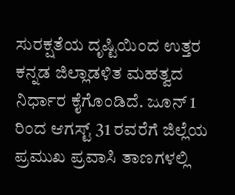ಸುರಕ್ಷತೆಯ ದೃಷ್ಟಿಯಿಂದ ಉತ್ತರ ಕನ್ನಡ ಜಿಲ್ಲಾಡಳಿತ ಮಹತ್ವದ ನಿರ್ಧಾರ ಕೈಗೊಂಡಿದೆ. ಜೂನ್ 1 ರಿಂದ ಆಗಸ್ಟ್ 31 ರವರೆಗೆ ಜಿಲ್ಲೆಯ ಪ್ರಮುಖ ಪ್ರವಾಸಿ ತಾಣಗಳಲ್ಲಿ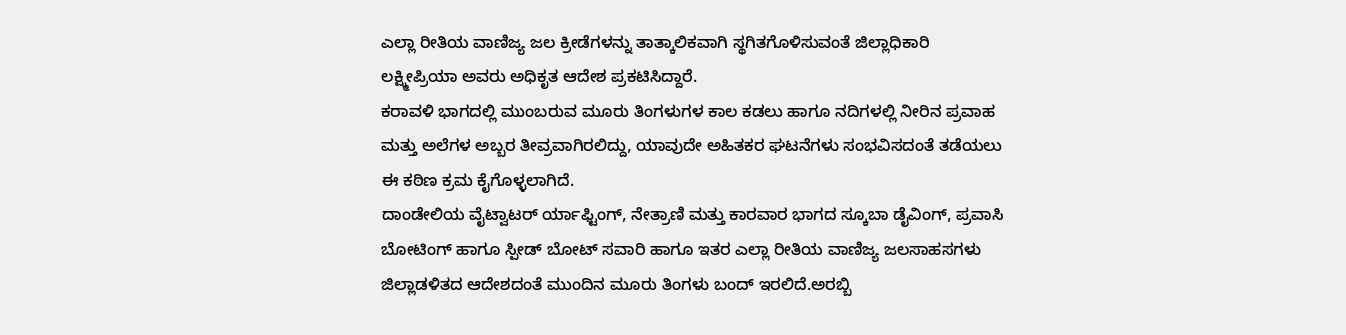ಎಲ್ಲಾ ರೀತಿಯ ವಾಣಿಜ್ಯ ಜಲ ಕ್ರೀಡೆಗಳನ್ನು ತಾತ್ಕಾಲಿಕವಾಗಿ ಸ್ಥಗಿತಗೊಳಿಸುವಂತೆ ಜಿಲ್ಲಾಧಿಕಾರಿ ಲಕ್ಷ್ಮೀಪ್ರಿಯಾ ಅವರು ಅಧಿಕೃತ ಆದೇಶ ಪ್ರಕಟಿಸಿದ್ದಾರೆ.
ಕರಾವಳಿ ಭಾಗದಲ್ಲಿ ಮುಂಬರುವ ಮೂರು ತಿಂಗಳುಗಳ ಕಾಲ ಕಡಲು ಹಾಗೂ ನದಿಗಳಲ್ಲಿ ನೀರಿನ ಪ್ರವಾಹ ಮತ್ತು ಅಲೆಗಳ ಅಬ್ಬರ ತೀವ್ರವಾಗಿರಲಿದ್ದು, ಯಾವುದೇ ಅಹಿತಕರ ಘಟನೆಗಳು ಸಂಭವಿಸದಂತೆ ತಡೆಯಲು ಈ ಕಠಿಣ ಕ್ರಮ ಕೈಗೊಳ್ಳಲಾಗಿದೆ.
ದಾಂಡೇಲಿಯ ವೈಟ್ವಾಟರ್ ರ್ಯಾಫ್ಟಿಂಗ್, ನೇತ್ರಾಣಿ ಮತ್ತು ಕಾರವಾರ ಭಾಗದ ಸ್ಕೂಬಾ ಡೈವಿಂಗ್, ಪ್ರವಾಸಿ ಬೋಟಿಂಗ್ ಹಾಗೂ ಸ್ಪೀಡ್ ಬೋಟ್ ಸವಾರಿ ಹಾಗೂ ಇತರ ಎಲ್ಲಾ ರೀತಿಯ ವಾಣಿಜ್ಯ ಜಲಸಾಹಸಗಳು ಜಿಲ್ಲಾಡಳಿತದ ಆದೇಶದಂತೆ ಮುಂದಿನ ಮೂರು ತಿಂಗಳು ಬಂದ್ ಇರಲಿದೆ.ಅರಬ್ಬಿ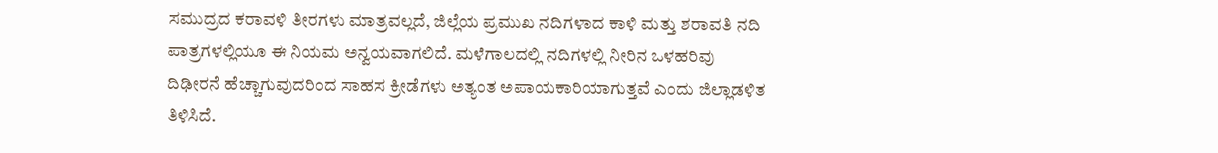ಸಮುದ್ರದ ಕರಾವಳಿ ತೀರಗಳು ಮಾತ್ರವಲ್ಲದೆ, ಜಿಲ್ಲೆಯ ಪ್ರಮುಖ ನದಿಗಳಾದ ಕಾಳಿ ಮತ್ತು ಶರಾವತಿ ನದಿ ಪಾತ್ರಗಳಲ್ಲಿಯೂ ಈ ನಿಯಮ ಅನ್ವಯವಾಗಲಿದೆ. ಮಳೆಗಾಲದಲ್ಲಿ ನದಿಗಳಲ್ಲಿ ನೀರಿನ ಒಳಹರಿವು ದಿಢೀರನೆ ಹೆಚ್ಚಾಗುವುದರಿಂದ ಸಾಹಸ ಕ್ರೀಡೆಗಳು ಅತ್ಯಂತ ಅಪಾಯಕಾರಿಯಾಗುತ್ತವೆ ಎಂದು ಜಿಲ್ಲಾಡಳಿತ ತಿಳಿಸಿದೆ.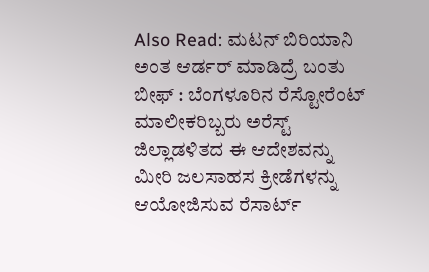Also Read: ಮಟನ್ ಬಿರಿಯಾನಿ ಅಂತ ಆರ್ಡರ್ ಮಾಡಿದ್ರೆ ಬಂತು ಬೀಫ್ : ಬೆಂಗಳೂರಿನ ರೆಸ್ಟೋರೆಂಟ್ ಮಾಲೀಕರಿಬ್ಬರು ಅರೆಸ್ಟ್
ಜಿಲ್ಲಾಡಳಿತದ ಈ ಆದೇಶವನ್ನು ಮೀರಿ ಜಲಸಾಹಸ ಕ್ರೀಡೆಗಳನ್ನು ಆಯೋಜಿಸುವ ರೆಸಾರ್ಟ್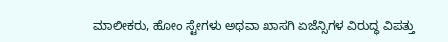ಮಾಲೀಕರು, ಹೋಂ ಸ್ಟೇಗಳು ಅಥವಾ ಖಾಸಗಿ ಏಜೆನ್ಸಿಗಳ ವಿರುದ್ಧ ವಿಪತ್ತು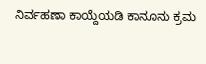ನಿರ್ವಹಣಾ ಕಾಯ್ದೆಯಡಿ ಕಾನೂನು ಕ್ರಮ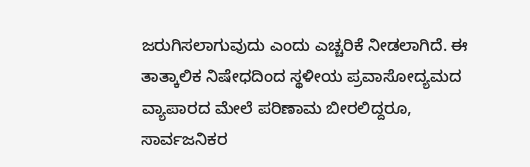ಜರುಗಿಸಲಾಗುವುದು ಎಂದು ಎಚ್ಚರಿಕೆ ನೀಡಲಾಗಿದೆ. ಈ ತಾತ್ಕಾಲಿಕ ನಿಷೇಧದಿಂದ ಸ್ಥಳೀಯ ಪ್ರವಾಸೋದ್ಯಮದ ವ್ಯಾಪಾರದ ಮೇಲೆ ಪರಿಣಾಮ ಬೀರಲಿದ್ದರೂ, ಸಾರ್ವಜನಿಕರ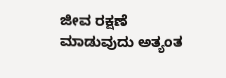ಜೀವ ರಕ್ಷಣೆ ಮಾಡುವುದು ಅತ್ಯಂತ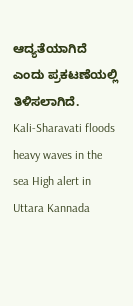ಆದ್ಯತೆಯಾಗಿದೆ ಎಂದು ಪ್ರಕಟಣೆಯಲ್ಲಿ ತಿಳಿಸಲಾಗಿದೆ.
Kali-Sharavati floods heavy waves in the sea High alert in Uttara Kannada